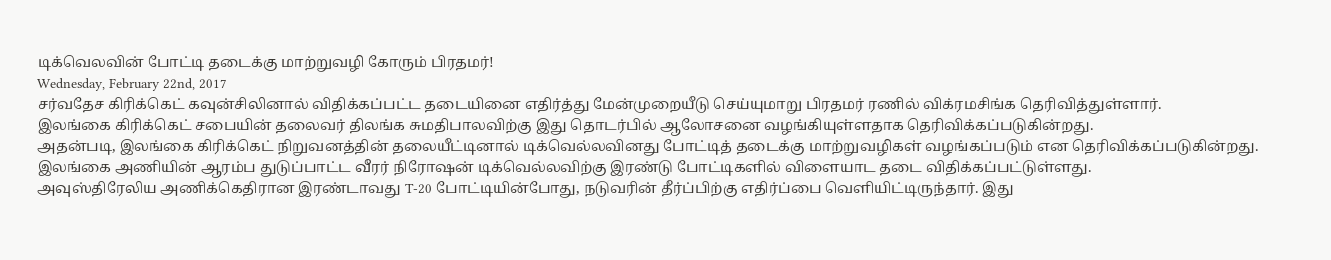டிக்வெலவின் போட்டி தடைக்கு மாற்றுவழி கோரும் பிரதமர்!
Wednesday, February 22nd, 2017
சர்வதேச கிரிக்கெட் கவுன்சிலினால் விதிக்கப்பட்ட தடையினை எதிர்த்து மேன்முறையீடு செய்யுமாறு பிரதமர் ரணில் விக்ரமசிங்க தெரிவித்துள்ளார்.
இலங்கை கிரிக்கெட் சபையின் தலைவர் திலங்க சுமதிபாலவிற்கு இது தொடர்பில் ஆலோசனை வழங்கியுள்ளதாக தெரிவிக்கப்படுகின்றது.
அதன்படி, இலங்கை கிரிக்கெட் நிறுவனத்தின் தலையீட்டினால் டிக்வெல்லவினது போட்டித் தடைக்கு மாற்றுவழிகள் வழங்கப்படும் என தெரிவிக்கப்படுகின்றது.
இலங்கை அணியின் ஆரம்ப துடுப்பாட்ட வீரர் நிரோஷன் டிக்வெல்லவிற்கு இரண்டு போட்டிகளில் விளையாட தடை விதிக்கப்பட்டுள்ளது.
அவுஸ்திரேலிய அணிக்கெதிரான இரண்டாவது T-20 போட்டியின்போது, நடுவரின் தீர்ப்பிற்கு எதிர்ப்பை வெளியிட்டிருந்தார். இது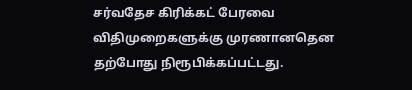சர்வதேச கிரிக்கட் பேரவை விதிமுறைகளுக்கு முரணானதென தற்போது நிரூபிக்கப்பட்டது.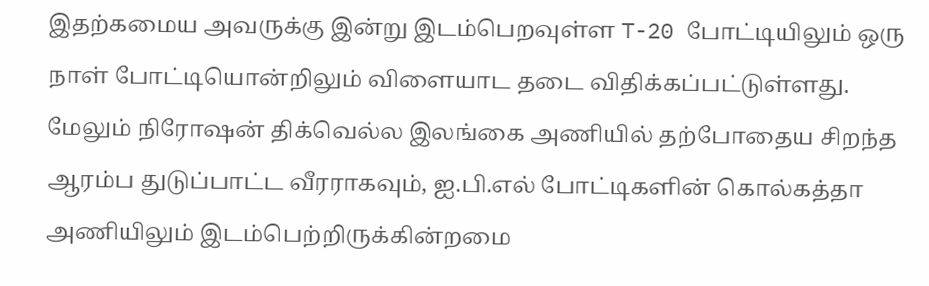இதற்கமைய அவருக்கு இன்று இடம்பெறவுள்ள T-20 போட்டியிலும் ஒரு நாள் போட்டியொன்றிலும் விளையாட தடை விதிக்கப்பட்டுள்ளது.
மேலும் நிரோஷன் திக்வெல்ல இலங்கை அணியில் தற்போதைய சிறந்த ஆரம்ப துடுப்பாட்ட வீரராகவும், ஐ.பி.எல் போட்டிகளின் கொல்கத்தா அணியிலும் இடம்பெற்றிருக்கின்றமை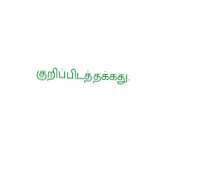குறிப்பிடத்தக்கது.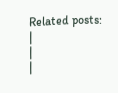Related posts:
|
|
|